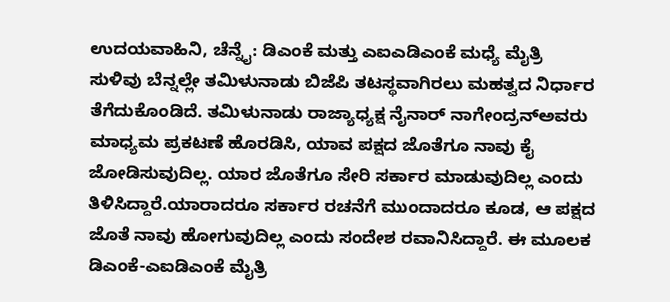ಉದಯವಾಹಿನಿ, ಚೆನ್ನೈ: ಡಿಎಂಕೆ ಮತ್ತು ಎಐಎಡಿಎಂಕೆ ಮಧ್ಯೆ ಮೈತ್ರಿ ಸುಳಿವು ಬೆನ್ನಲ್ಲೇ ತಮಿಳುನಾಡು ಬಿಜೆಪಿ ತಟಸ್ಥವಾಗಿರಲು ಮಹತ್ವದ ನಿರ್ಧಾರ ತೆಗೆದುಕೊಂಡಿದೆ. ತಮಿಳುನಾಡು ರಾಜ್ಯಾಧ್ಯಕ್ಷ ನೈನಾರ್ ನಾಗೇಂದ್ರನ್ಅವರು ಮಾಧ್ಯಮ ಪ್ರಕಟಣೆ ಹೊರಡಿಸಿ, ಯಾವ ಪಕ್ಷದ ಜೊತೆಗೂ ನಾವು ಕೈ ಜೋಡಿಸುವುದಿಲ್ಲ. ಯಾರ ಜೊತೆಗೂ ಸೇರಿ ಸರ್ಕಾರ ಮಾಡುವುದಿಲ್ಲ ಎಂದು ತಿಳಿಸಿದ್ದಾರೆ.ಯಾರಾದರೂ ಸರ್ಕಾರ ರಚನೆಗೆ ಮುಂದಾದರೂ ಕೂಡ, ಆ ಪಕ್ಷದ ಜೊತೆ ನಾವು ಹೋಗುವುದಿಲ್ಲ ಎಂದು ಸಂದೇಶ ರವಾನಿಸಿದ್ದಾರೆ. ಈ ಮೂಲಕ ಡಿಎಂಕೆ-ಎಐಡಿಎಂಕೆ ಮೈತ್ರಿ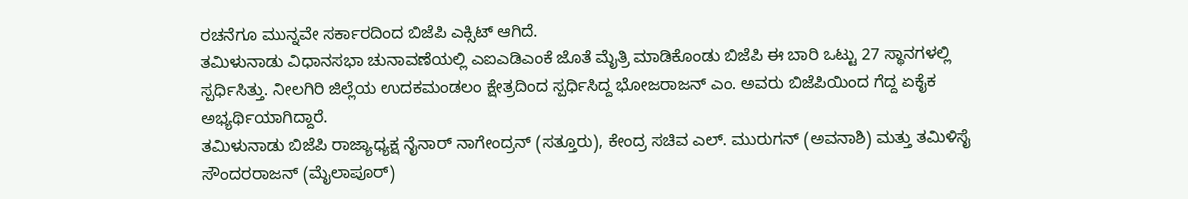ರಚನೆಗೂ ಮುನ್ನವೇ ಸರ್ಕಾರದಿಂದ ಬಿಜೆಪಿ ಎಕ್ಸಿಟ್ ಆಗಿದೆ.
ತಮಿಳುನಾಡು ವಿಧಾನಸಭಾ ಚುನಾವಣೆಯಲ್ಲಿ ಎಐಎಡಿಎಂಕೆ ಜೊತೆ ಮೈತ್ರಿ ಮಾಡಿಕೊಂಡು ಬಿಜೆಪಿ ಈ ಬಾರಿ ಒಟ್ಟು 27 ಸ್ಥಾನಗಳಲ್ಲಿ ಸ್ಪರ್ಧಿಸಿತ್ತು. ನೀಲಗಿರಿ ಜಿಲ್ಲೆಯ ಉದಕಮಂಡಲಂ ಕ್ಷೇತ್ರದಿಂದ ಸ್ಪರ್ಧಿಸಿದ್ದ ಭೋಜರಾಜನ್ ಎಂ. ಅವರು ಬಿಜೆಪಿಯಿಂದ ಗೆದ್ದ ಏಕೈಕ ಅಭ್ಯರ್ಥಿಯಾಗಿದ್ದಾರೆ.
ತಮಿಳುನಾಡು ಬಿಜೆಪಿ ರಾಜ್ಯಾಧ್ಯಕ್ಷ ನೈನಾರ್ ನಾಗೇಂದ್ರನ್ (ಸತ್ತೂರು), ಕೇಂದ್ರ ಸಚಿವ ಎಲ್. ಮುರುಗನ್ (ಅವನಾಶಿ) ಮತ್ತು ತಮಿಳಿಸೈ ಸೌಂದರರಾಜನ್ (ಮೈಲಾಪೂರ್)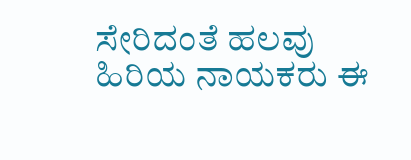ಸೇರಿದಂತೆ ಹಲವು ಹಿರಿಯ ನಾಯಕರು ಈ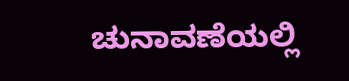ಚುನಾವಣೆಯಲ್ಲಿ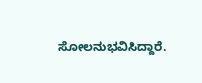ಸೋಲನುಭವಿಸಿದ್ದಾರೆ.